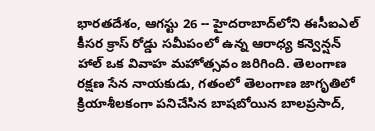భారతదేశం, ఆగస్టు 26 -- హైదరాబాద్‌లోని ఈసీఐఎల్ కీసర క్రాస్ రోడ్డు సమీపంలో ఉన్న ఆరాధ్య కన్వెన్షన్ హాల్‌ ఒక వివాహ మహోత్సవం జరిగింది. తెలంగాణ రక్షణ సేన నాయకుడు, గతంలో తెలంగాణ జాగృతిలో క్రియాశీలకంగా పనిచేసిన బాషబోయిన బాలప్రసాద్,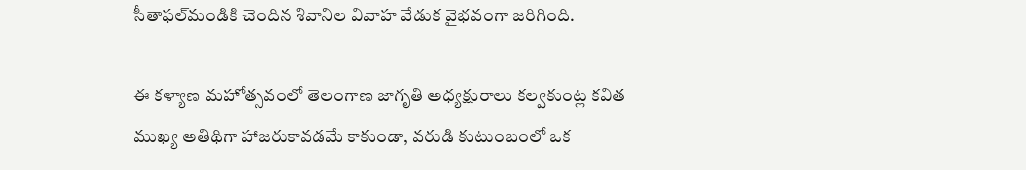సీతాఫల్‌మండికి చెందిన శివానిల వివాహ వేడుక వైభవంగా జరిగింది.

ఈ కళ్యాణ మహోత్సవంలో తెలంగాణ జాగృతి అధ్యక్షురాలు కల్వకుంట్ల కవిత ముఖ్య అతిథిగా హాజరుకావడమే కాకుండా, వరుడి కుటుంబంలో ఒక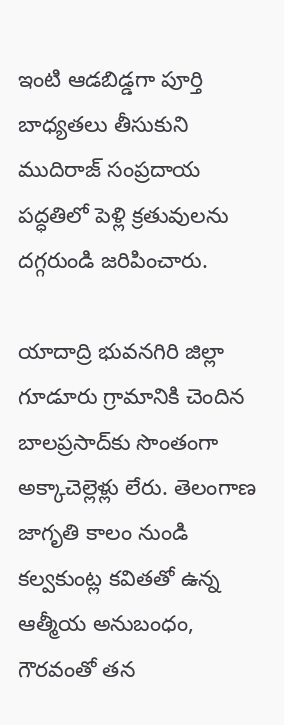ఇంటి ఆడబిడ్డగా పూర్తి బాధ్యతలు తీసుకుని ముదిరాజ్ సంప్రదాయ పద్ధతిలో పెళ్లి క్రతువులను దగ్గరుండి జరిపించారు.

యాదాద్రి భువనగిరి జిల్లా గూడూరు గ్రామానికి చెందిన బాలప్రసాద్‌కు సొంతంగా అక్కాచెల్లెళ్లు లేరు. తెలంగాణ జాగృతి కాలం నుండి కల్వకుంట్ల కవితతో ఉన్న ఆత్మీయ అనుబంధం, గౌరవంతో తన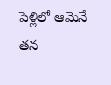పెళ్లిలో ఆమెనే తన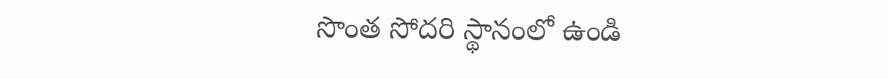సొంత సోదరి స్థానంలో ఉండి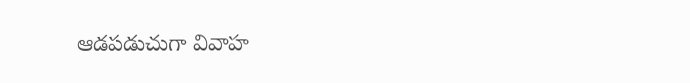ఆడపడుచుగా వివాహ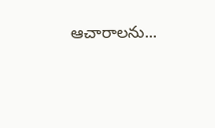ఆచారాలను...